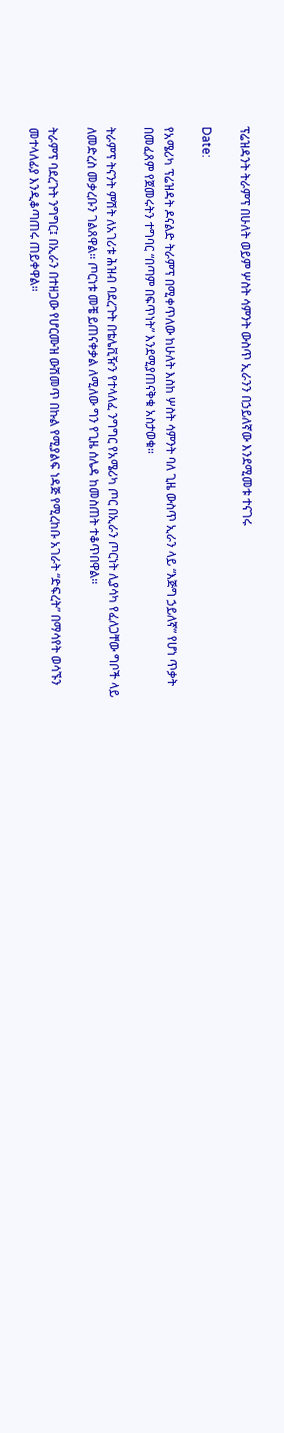ፕሬዝዳንት ትራምፕ በሁለት ወይም ሦስት ሳምንት ውስጥ ኢራንን በኃይለኛው እንደሚመቱ ተናገሩ

Date:

የአሜሪካ ፕሬዝዳት ዶናልድ ትራምፕ በሚቀጥለው ከሁለት እስከ ሦስት ሳምንት ባለ ጊዜ ውስጥ ኢራን ላይ “እጅግ ኃይለኛ” የሆነ ጥቃት በመፈጸም የጀመሩትን ተግባር “በጣም በፍጥነት” እንደሚያጠናቅቁ አስታወቁ።

ትራምፕ ትናንት ምሽት ለአገሪቱ ሕዝብ ባደረጉት በቴሌቪዥን የተላለፈ ንግግር የአሜሪካ ጦር በኢራን ጦርነት ሊያሳካ የፈለጋቸው ግቦች ላይ ለመድረስ መቃረቡን ገልጸዋል። ጦርነቱ መቼ ይጠናቀቃል ለሚለው ግን የጊዜ ሰሌዳ ከመስጠት ተቆጥበዋል።

ትራምፕ ባደረጉት ንግግር፤ በኢራን በተዘጋው የሆርሙዝ ውሽመጥ በኩል የሚያልፍ ነዳጅ የሚረከቡ አገራት “ድፍረት” በማሳየት ወሳኙን መተላለፊያ እንዲቆጣጠሩ ጠይቀዋል።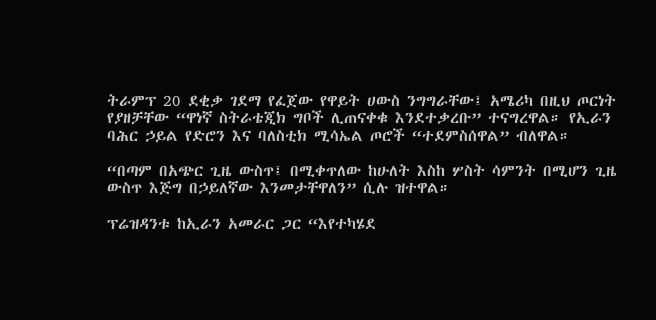ትራምፕ 20 ደቂቃ ገደማ የፈጀው የዋይት ሀውስ ንግግራቸው፤ አሜሪካ በዚህ ጦርነት የያዘቻቸው “ዋነኛ ስትራቴጂክ ግቦች ሊጠናቀቁ እንደተቃረቡ” ተናግረዋል። የኢራን ባሕር ኃይል የድሮን እና ባለስቲክ ሚሳኤል ጦሮች “ተደምስሰዋል” ብለዋል።

“በጣም በአጭር ጊዜ ውስጥ፤ በሚቀጥለው ከሁለት እስከ ሦስት ሳምንት በሚሆን ጊዜ ውስጥ እጅግ በኃይለኛው እንመታቸዋለን” ሲሉ ዝተዋል።

ፕሬዝዳንቱ ከኢራን አመራር ጋር “እየተካሄደ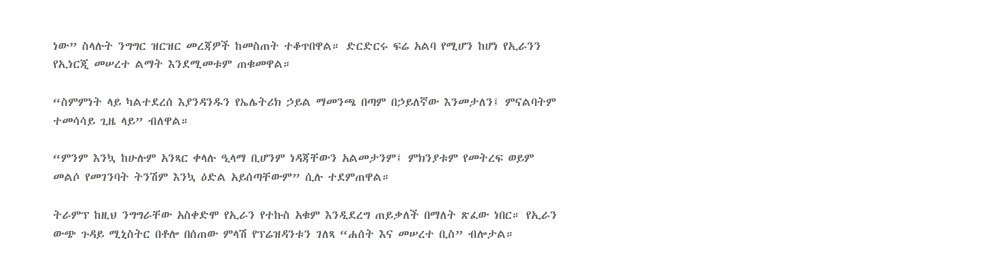ነው” ስላሉት ንግግር ዝርዝር መረጃዎች ከመስጠት ተቆጥበዋል። ድርድርሩ ፍሬ አልባ የሚሆን ከሆነ የኢራንን የኢነርጂ መሠረተ ልማት እንደሚመቱም ጠቁመዋል።

“ስምምነት ላይ ካልተደረሰ እያንዳንዱን የኤሌትሪክ ኃይል ማመንጫ በጣም በኃይለኛው እንመታለን፤ ምናልባትም ተመሳሳይ ጊዜ ላይ” ብለዋል።

“ምንም እንኳ ከሁሉም አንጻር ቀላሉ ዒላማ ቢሆንም ነዳጃቸውን አልመታንም፤ ምክንያቱም የመትረፍ ወይም መልሶ የመገንባት ትንሽም እንኳ ዕድል አይሰጣቸውም” ሲሉ ተደምጠዋል።

ትራምፕ ከዚህ ንግግራቸው አስቀድሞ የኢራን የተኩስ አቁም እንዲደረግ ጠይቃለች በማለት ጽፈው ነበር። የኢራን ውጭ ጉዳይ ሚኒስትር በቶሎ በሰጠው ምላሽ የፕሬዝዳንቱን ገለጻ “ሐሰት እና መሠረተ ቢስ” ብሎታል።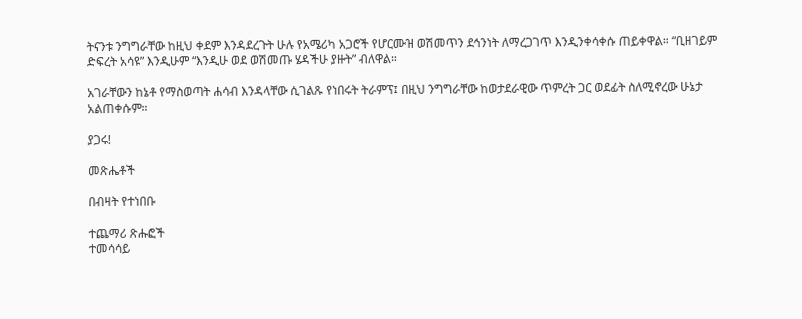ትናንቱ ንግግራቸው ከዚህ ቀደም እንዳደረጉት ሁሉ የአሜሪካ አጋሮች የሆርሙዝ ወሽመጥን ደኅንነት ለማረጋገጥ እንዲንቀሳቀሱ ጠይቀዋል። “ቢዘገይም ድፍረት አሳዩ” እንዲሁም “እንዲሁ ወደ ወሽመጡ ሄዳችሁ ያዙት” ብለዋል።

አገራቸውን ከኔቶ የማስወጣት ሐሳብ እንዳላቸው ሲገልጹ የነበሩት ትራምፕ፤ በዚህ ንግግራቸው ከወታደራዊው ጥምረት ጋር ወደፊት ስለሚኖረው ሁኔታ አልጠቀሱም።

ያጋሩ!

መጽሔቶች

በብዛት የተነበቡ

ተጨማሪ ጽሑፎች
ተመሳሳይ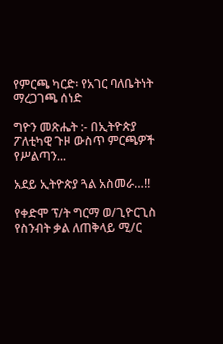የምርጫ ካርድ፡ የአገር ባለቤትነት ማረጋገጫ ሰነድ

ግዮን መጽሔት :- በኢትዮጵያ ፖለቲካዊ ጉዞ ውስጥ ምርጫዎች የሥልጣን...

አደይ ኢትዮጵያ ጓል አስመራ…!!

የቀድሞ ፕ/ት ግርማ ወ/ጊዮርጊስ የስንብት ቃል ለጠቅላይ ሚ/ር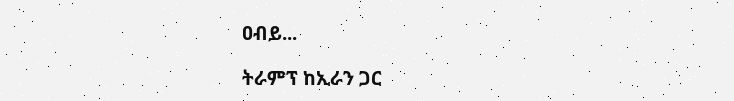ዐብይ...

ትራምፕ ከኢራን ጋር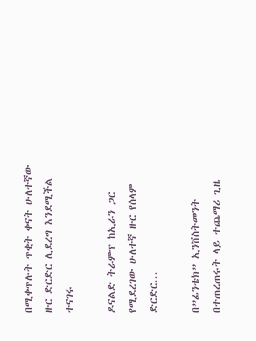በሚቀጥሉት ጥቂት ቀናት ሁለተኛው ዙር ድርድር ሊደረግ እንደሚችል ተናገሩ

ዶናልድ ትራምፕ ከኢራን ጋር የሚደረገው ሁለተኛ ዙር የሰላም ድርድር...

በ”ፊንቴክ” ኢንቨስትመንት በተጠረጠሩት ላይ ተጨማሪ ጊዜ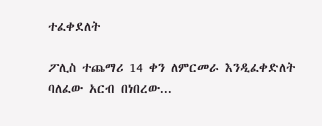ተፈቀደለት

ፖሊስ ተጨማሪ 14 ቀን ለምርመራ እንዲፈቀድለት ባለፈው አርብ በነበረው...